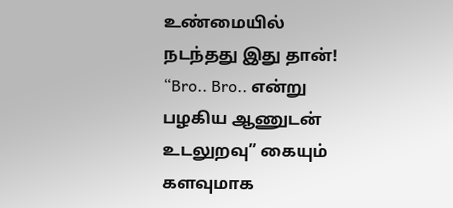உண்மையில் நடந்தது இது தான்! “Bro.. Bro.. என்று பழகிய ஆணுடன் உடலுறவு” கையும் களவுமாக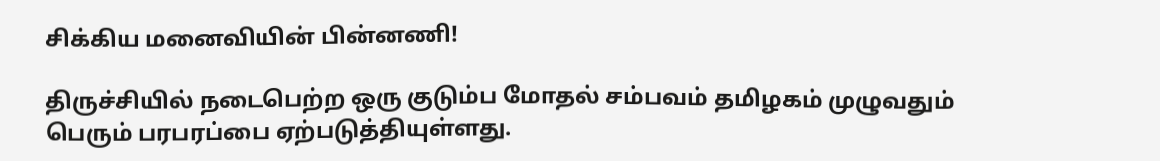சிக்கிய மனைவியின் பின்னணி!

திருச்சியில் நடைபெற்ற ஒரு குடும்ப மோதல் சம்பவம் தமிழகம் முழுவதும் பெரும் பரபரப்பை ஏற்படுத்தியுள்ளது.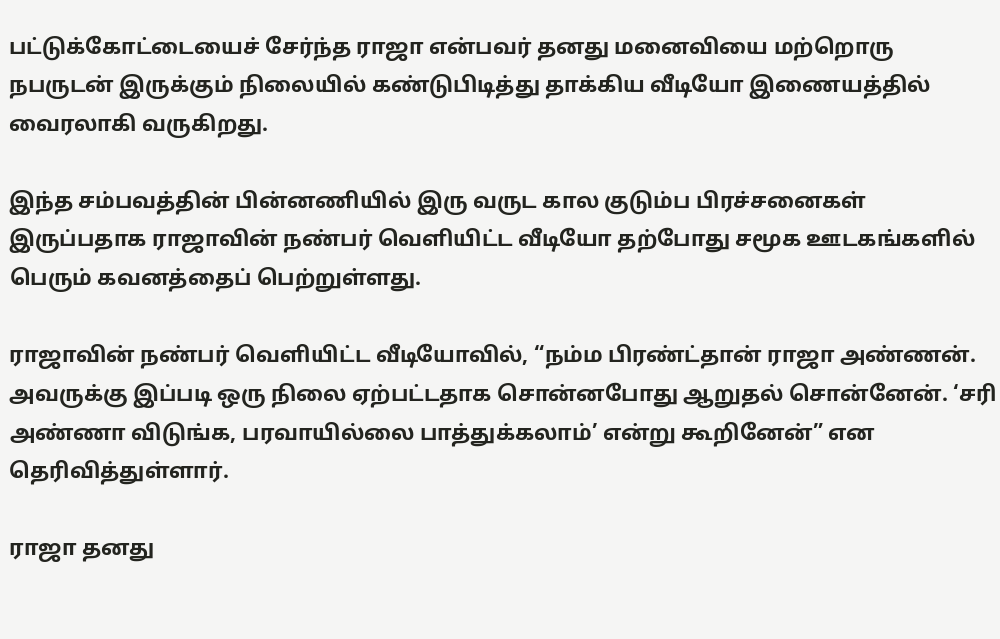பட்டுக்கோட்டையைச் சேர்ந்த ராஜா என்பவர் தனது மனைவியை மற்றொரு நபருடன் இருக்கும் நிலையில் கண்டுபிடித்து தாக்கிய வீடியோ இணையத்தில் வைரலாகி வருகிறது.

இந்த சம்பவத்தின் பின்னணியில் இரு வருட கால குடும்ப பிரச்சனைகள் இருப்பதாக ராஜாவின் நண்பர் வெளியிட்ட வீடியோ தற்போது சமூக ஊடகங்களில் பெரும் கவனத்தைப் பெற்றுள்ளது.

ராஜாவின் நண்பர் வெளியிட்ட வீடியோவில், “நம்ம பிரண்ட்தான் ராஜா அண்ணன். அவருக்கு இப்படி ஒரு நிலை ஏற்பட்டதாக சொன்னபோது ஆறுதல் சொன்னேன். ‘சரி அண்ணா விடுங்க, பரவாயில்லை பாத்துக்கலாம்’ என்று கூறினேன்” என தெரிவித்துள்ளார்.

ராஜா தனது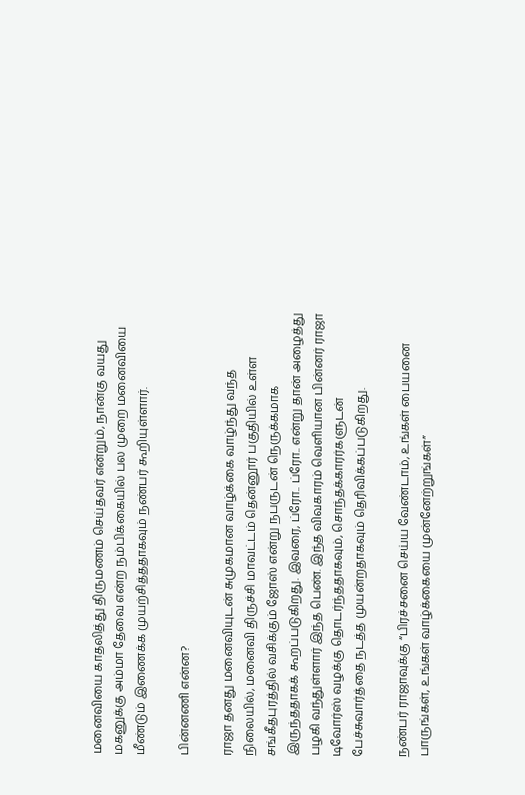மனைவியை காதலித்து திருமணம் செய்தவர் என்றும், நான்கு வயது மகனுக்கு அம்மா தேவை என்ற நம்பிக்கையில் பல முறை மனைவியை மீண்டும் இணைக்க முயற்சித்ததாகவும் நண்பர் கூறியுள்ளார்.

பின்னணி என்ன?

ராஜா தனது மனைவியுடன் சுமுகமான வாழ்க்கை வாழ்ந்து வந்த நிலையில், மனைவி திருச்சி மாவட்டம் தென்னூர் பகுதியில் உள்ள சங்கீதபுரத்தில் வசிக்கும் ஜோஸ் என்று நபருடன் நெருக்கமாக இருந்ததாகக் கூறப்படுகிறது. இவரை, ப்ரோ.. ப்ரோ.. என்று தான் அழைத்து பழகி வந்துள்ளார் இந்த பெண். இந்த விவகாரம் வெளியான பின்னர் ராஜா டிவோர்ஸ் வழக்கு தொடர்ந்ததாகவும், சொந்தக்காரர்களுடன் பேச்சுவார்த்தை நடத்த முயன்றதாகவும் தெரிவிக்கப்படுகிறது.

நண்பர் ராஜாவுக்கு “பிரச்சனை செய்ய வேண்டாம், உங்கள் பையனை பாருங்கள், உங்கள் வாழ்க்கையை முன்னேற்றுங்கள்”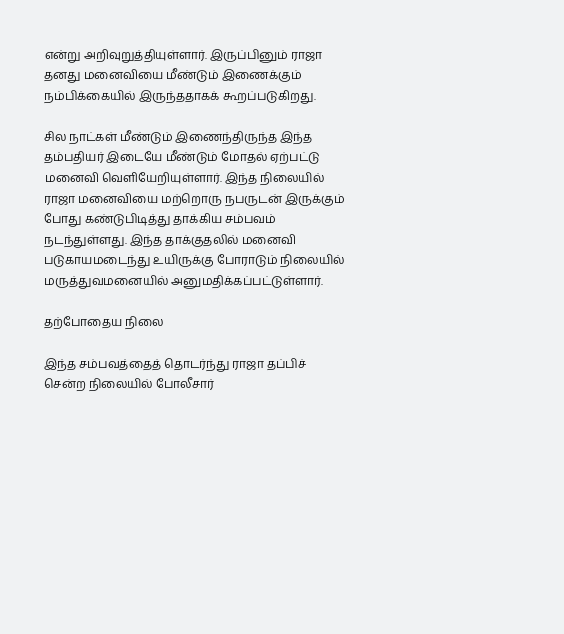என்று அறிவுறுத்தியுள்ளார். இருப்பினும் ராஜா தனது மனைவியை மீண்டும் இணைக்கும் நம்பிக்கையில் இருந்ததாகக் கூறப்படுகிறது.

சில நாட்கள் மீண்டும் இணைந்திருந்த இந்த தம்பதியர் இடையே மீண்டும் மோதல் ஏற்பட்டு மனைவி வெளியேறியுள்ளார். இந்த நிலையில் ராஜா மனைவியை மற்றொரு நபருடன் இருக்கும் போது கண்டுபிடித்து தாக்கிய சம்பவம் நடந்துள்ளது. இந்த தாக்குதலில் மனைவி படுகாயமடைந்து உயிருக்கு போராடும் நிலையில் மருத்துவமனையில் அனுமதிக்கப்பட்டுள்ளார்.

தற்போதைய நிலை

இந்த சம்பவத்தைத் தொடர்ந்து ராஜா தப்பிச் சென்ற நிலையில் போலீசார்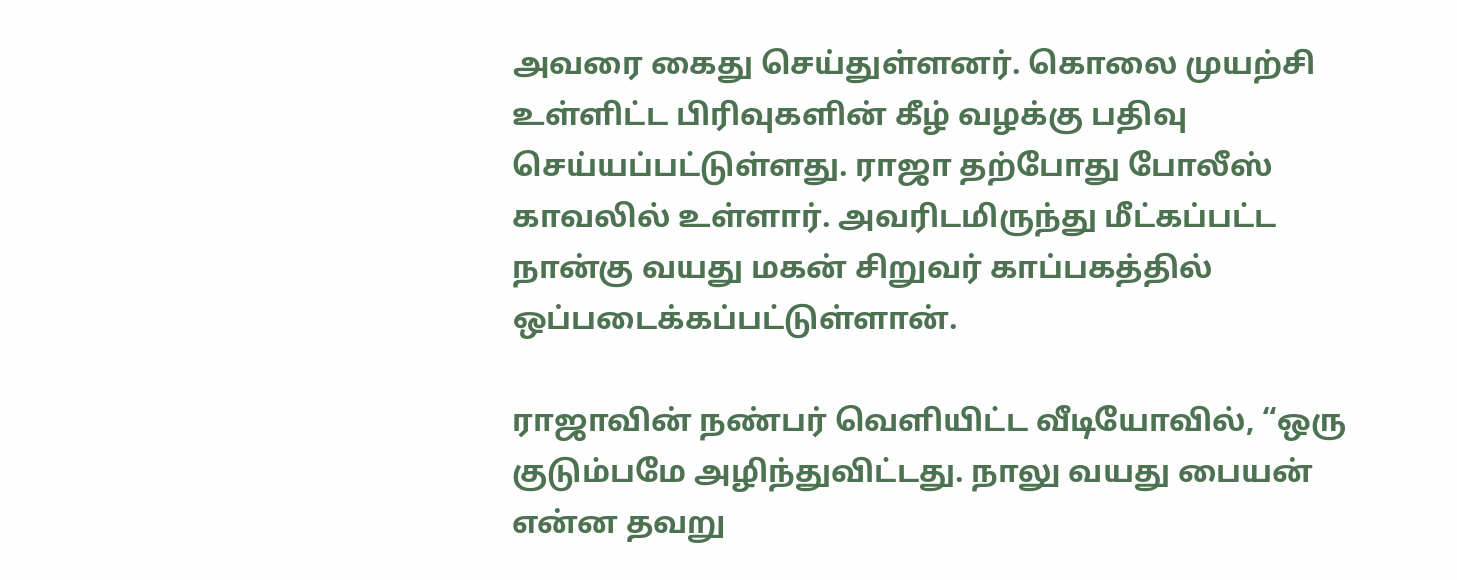அவரை கைது செய்துள்ளனர். கொலை முயற்சி உள்ளிட்ட பிரிவுகளின் கீழ் வழக்கு பதிவு செய்யப்பட்டுள்ளது. ராஜா தற்போது போலீஸ் காவலில் உள்ளார். அவரிடமிருந்து மீட்கப்பட்ட நான்கு வயது மகன் சிறுவர் காப்பகத்தில் ஒப்படைக்கப்பட்டுள்ளான்.

ராஜாவின் நண்பர் வெளியிட்ட வீடியோவில், “ஒரு குடும்பமே அழிந்துவிட்டது. நாலு வயது பையன் என்ன தவறு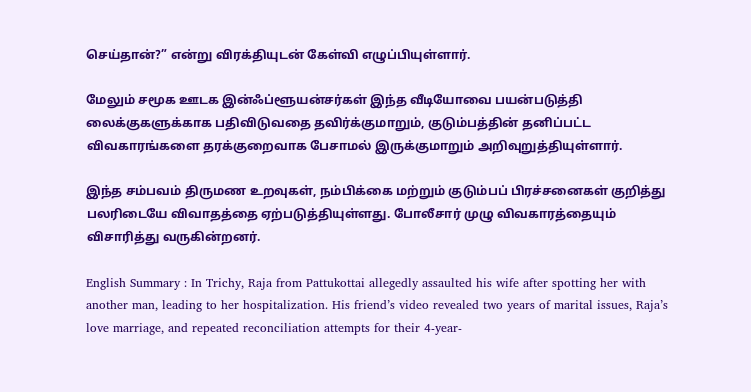செய்தான்?” என்று விரக்தியுடன் கேள்வி எழுப்பியுள்ளார்.

மேலும் சமூக ஊடக இன்ஃப்ளூயன்சர்கள் இந்த வீடியோவை பயன்படுத்தி லைக்குகளுக்காக பதிவிடுவதை தவிர்க்குமாறும், குடும்பத்தின் தனிப்பட்ட விவகாரங்களை தரக்குறைவாக பேசாமல் இருக்குமாறும் அறிவுறுத்தியுள்ளார்.

இந்த சம்பவம் திருமண உறவுகள், நம்பிக்கை மற்றும் குடும்பப் பிரச்சனைகள் குறித்து பலரிடையே விவாதத்தை ஏற்படுத்தியுள்ளது. போலீசார் முழு விவகாரத்தையும் விசாரித்து வருகின்றனர்.

English Summary : In Trichy, Raja from Pattukottai allegedly assaulted his wife after spotting her with another man, leading to her hospitalization. His friend’s video revealed two years of marital issues, Raja’s love marriage, and repeated reconciliation attempts for their 4-year-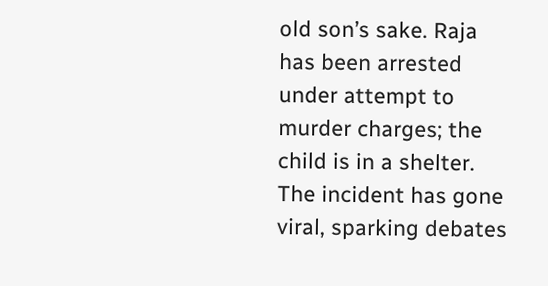old son’s sake. Raja has been arrested under attempt to murder charges; the child is in a shelter. The incident has gone viral, sparking debates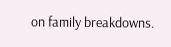on family breakdowns.